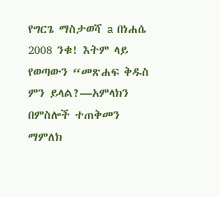የግርጌ ማስታወሻ a በነሐሴ 2008 ንቁ! እትም ላይ የወጣውን “መጽሐፍ ቅዱስ ምን ይላል?—አምላክን በምስሎች ተጠቅመን ማምለክ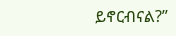ይኖርብናል?”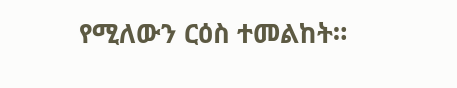የሚለውን ርዕስ ተመልከት።